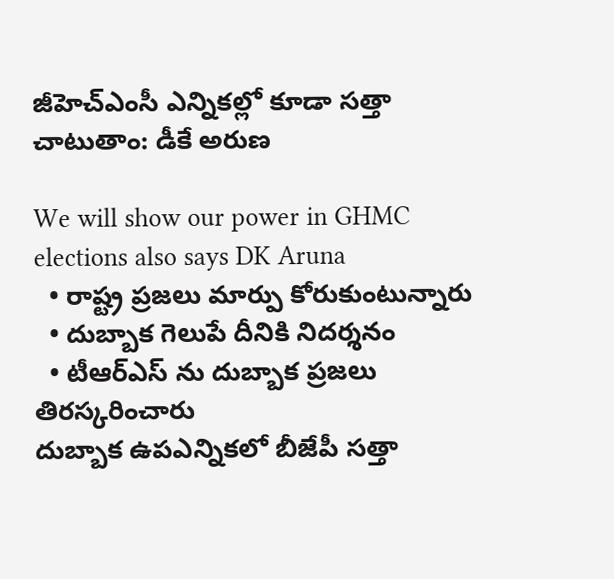జీహెచ్ఎంసీ ఎన్నికల్లో కూడా సత్తా చాటుతాం: డీకే అరుణ

We will show our power in GHMC elections also says DK Aruna
  • రాష్ట్ర ప్రజలు మార్పు కోరుకుంటున్నారు
  • దుబ్బాక గెలుపే దీనికి నిదర్శనం
  • టీఆర్ఎస్ ను దుబ్బాక ప్రజలు తిరస్కరించారు
దుబ్బాక ఉపఎన్నికలో బీజేపీ సత్తా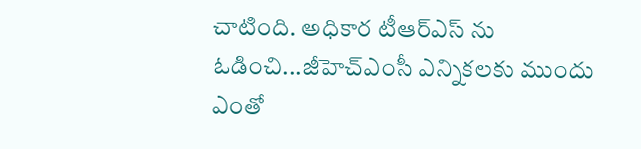చాటింది. అధికార టీఆర్ఎస్ ను ఓడించి...జీహెచ్ఎంసీ ఎన్నికలకు ముందు ఎంతో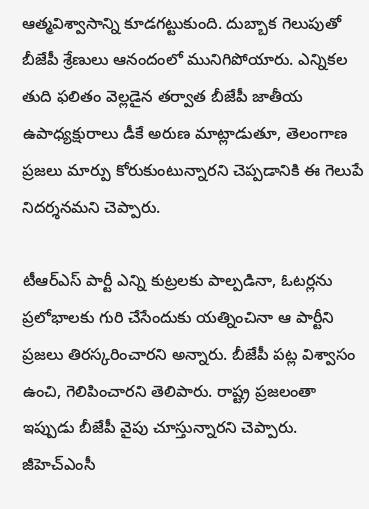ఆత్మవిశ్వాసాన్ని కూడగట్టుకుంది. దుబ్బాక గెలుపుతో బీజేపీ శ్రేణులు ఆనందంలో మునిగిపోయారు. ఎన్నికల తుది ఫలితం వెల్లడైన తర్వాత బీజేపీ జాతీయ ఉపాధ్యక్షురాలు డీకే అరుణ మాట్లాడుతూ, తెలంగాణ ప్రజలు మార్పు కోరుకుంటున్నారని చెప్పడానికి ఈ గెలుపే నిదర్శనమని చెప్పారు.

టీఆర్ఎస్ పార్టీ ఎన్ని కుట్రలకు పాల్పడినా, ఓటర్లను ప్రలోభాలకు గురి చేసేందుకు యత్నించినా ఆ పార్టీని ప్రజలు తిరస్కరించారని అన్నారు. బీజేపీ పట్ల విశ్వాసం ఉంచి, గెలిపించారని తెలిపారు. రాష్ట్ర ప్రజలంతా ఇప్పుడు బీజేపీ వైపు చూస్తున్నారని చెప్పారు. జీహెచ్ఎంసీ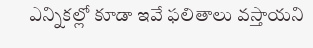ఎన్నికల్లో కూడా ఇవే ఫలితాలు వస్తాయని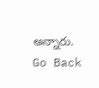అన్నారు.
Go Back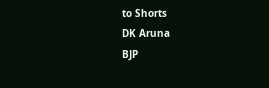to Shorts
DK Aruna
BJP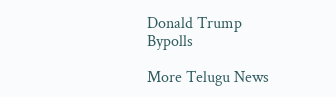Donald Trump
Bypolls

More Telugu News